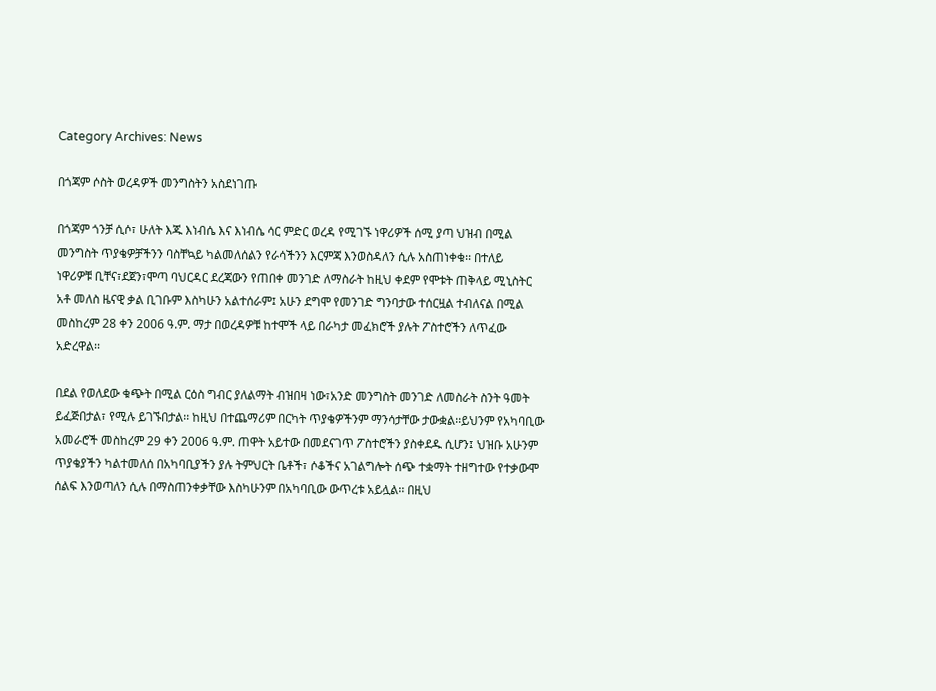Category Archives: News

በጎጃም ሶስት ወረዳዎች መንግስትን አስደነገጡ

በጎጃም ጎንቻ ሲሶ፣ ሁለት እጁ እነብሴ እና እነብሴ ሳር ምድር ወረዳ የሚገኙ ነዋሪዎች ሰሚ ያጣ ህዝብ በሚል
መንግስት ጥያቄዎቻችንን ባስቸኳይ ካልመለሰልን የራሳችንን እርምጃ እንወስዳለን ሲሉ አስጠነቀቁ፡፡ በተለይ
ነዋሪዎቹ ቢቸና፣ደጀን፣ሞጣ ባህርዳር ደረጃውን የጠበቀ መንገድ ለማስራት ከዚህ ቀደም የሞቱት ጠቅላይ ሚኒስትር
አቶ መለስ ዜናዊ ቃል ቢገቡም እስካሁን አልተሰራም፤ አሁን ደግሞ የመንገድ ግንባታው ተሰርዟል ተብለናል በሚል
መስከረም 28 ቀን 2006 ዓ.ም. ማታ በወረዳዎቹ ከተሞች ላይ በራካታ መፈክሮች ያሉት ፖስተሮችን ለጥፈው
አድረዋል፡፡

በደል የወለደው ቁጭት በሚል ርዕስ ግብር ያለልማት ብዝበዛ ነው፣አንድ መንግስት መንገድ ለመስራት ስንት ዓመት
ይፈጅበታል፣ የሚሉ ይገኙበታል፡፡ ከዚህ በተጨማሪም በርካት ጥያቄዎችንም ማንሳታቸው ታውቋል፡፡ይህንም የአካባቢው
አመራሮች መስከረም 29 ቀን 2006 ዓ.ም. ጠዋት አይተው በመደናገጥ ፖስተሮችን ያስቀደዱ ሲሆን፤ ህዝቡ አሁንም
ጥያቄያችን ካልተመለሰ በአካባቢያችን ያሉ ትምህርት ቤቶች፣ ሶቆችና አገልግሎት ሰጭ ተቋማት ተዘግተው የተቃውሞ
ሰልፍ እንወጣለን ሲሉ በማስጠንቀቃቸው እስካሁንም በአካባቢው ውጥረቱ አይሏል፡፡ በዚህ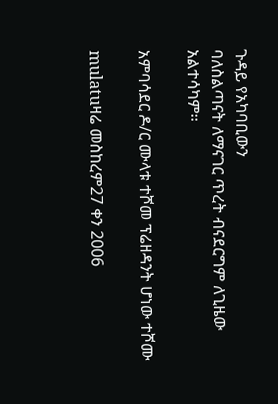ጉዳይ የአካባቢውን
ባለስልጣናት ለማናገር ጥረት ብናደርግም ለጊዜው አልተሳካም፡፡

አምባሳደር ዶ/ር ሙላቱ ተሾመ ፕሬዘዳንት ሆነው ተሾሙ

mulatuዛሬ መስከረም27 ቀን 2006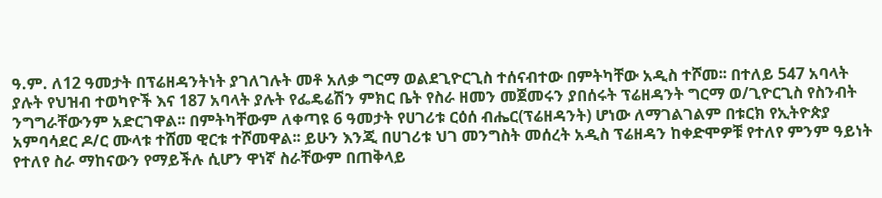ዓ.ም. ለ12 ዓመታት በፕሬዘዳንትነት ያገለገሉት መቶ አለቃ ግርማ ወልደጊዮርጊስ ተሰናብተው በምትካቸው አዲስ ተሾመ፡፡ በተለይ 547 አባላት ያሉት የህዝብ ተወካዮች እና 187 አባላት ያሉት የፌዴሬሽን ምክር ቤት የስራ ዘመን መጀመሩን ያበሰሩት ፕሬዘዳንት ግርማ ወ/ጊዮርጊስ የስንብት ንግግራቸውንም አድርገዋል፡፡ በምትካቸውም ለቀጣዩ 6 ዓመታት የሀገሪቱ ርዕሰ ብሔር(ፕሬዘዳንት) ሆነው ለማገልገልም በቱርክ የኢትዮጵያ አምባሳደር ዶ/ር ሙላቱ ተሸመ ዊርቱ ተሾመዋል፡፡ ይሁን እንጂ በሀገሪቱ ህገ መንግስት መሰረት አዲስ ፕሬዘዳን ከቀድሞዎቹ የተለየ ምንም ዓይነት የተለየ ስራ ማከናውን የማይችሉ ሲሆን ዋነኛ ስራቸውም በጠቅላይ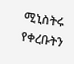ሚኒስትሩ የቀረቡትን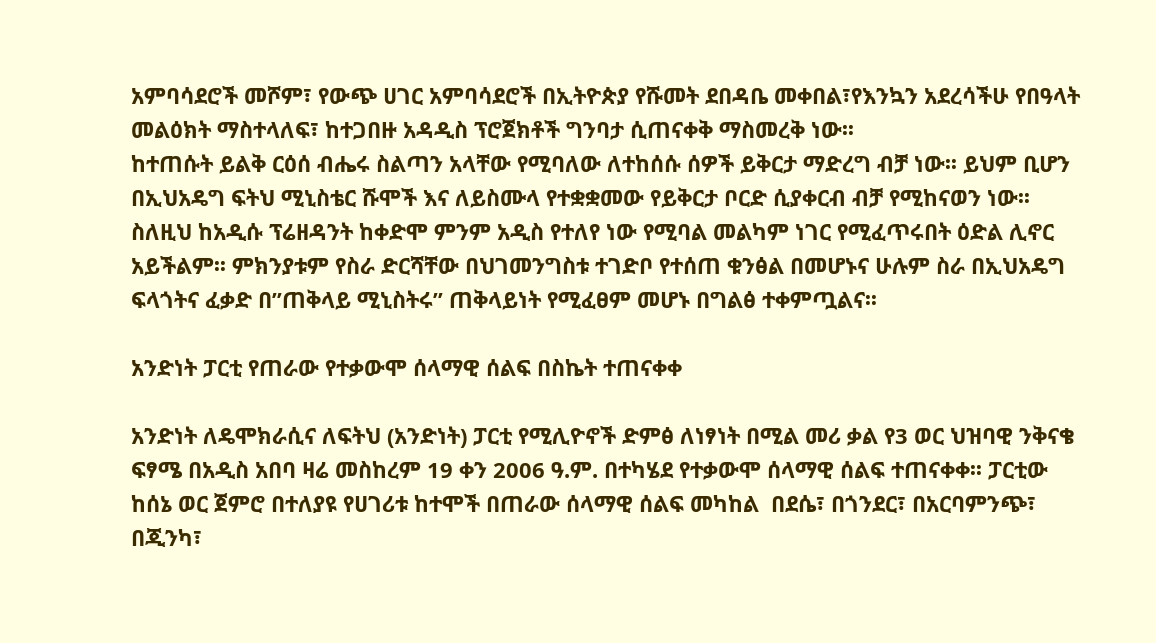አምባሳደሮች መሾም፣ የውጭ ሀገር አምባሳደሮች በኢትዮጵያ የሹመት ደበዳቤ መቀበል፣የእንኳን አደረሳችሁ የበዓላት መልዕክት ማስተላለፍ፣ ከተጋበዙ አዳዲስ ፕሮጀክቶች ግንባታ ሲጠናቀቅ ማስመረቅ ነው፡፡
ከተጠሱት ይልቅ ርዕሰ ብሔሩ ስልጣን አላቸው የሚባለው ለተከሰሱ ሰዎች ይቅርታ ማድረግ ብቻ ነው፡፡ ይህም ቢሆን በኢህአዴግ ፍትህ ሚኒስቴር ሹሞች እና ለይስሙላ የተቋቋመው የይቅርታ ቦርድ ሲያቀርብ ብቻ የሚከናወን ነው፡፡ ስለዚህ ከአዲሱ ፕሬዘዳንት ከቀድሞ ምንም አዲስ የተለየ ነው የሚባል መልካም ነገር የሚፈጥሩበት ዕድል ሊኖር አይችልም፡፡ ምክንያቱም የስራ ድርሻቸው በህገመንግስቱ ተገድቦ የተሰጠ ቁንፅል በመሆኑና ሁሉም ስራ በኢህአዴግ ፍላጎትና ፈቃድ በ”ጠቅላይ ሚኒስትሩ” ጠቅላይነት የሚፈፀም መሆኑ በግልፅ ተቀምጧልና፡፡

አንድነት ፓርቲ የጠራው የተቃውሞ ሰላማዊ ሰልፍ በስኬት ተጠናቀቀ

አንድነት ለዴሞክራሲና ለፍትህ (አንድነት) ፓርቲ የሚሊዮኖች ድምፅ ለነፃነት በሚል መሪ ቃል የ3 ወር ህዝባዊ ንቅናቄ ፍፃሜ በአዲስ አበባ ዛሬ መስከረም 19 ቀን 2006 ዓ.ም. በተካሄደ የተቃውሞ ሰላማዊ ሰልፍ ተጠናቀቀ፡፡ ፓርቲው ከሰኔ ወር ጀምሮ በተለያዩ የሀገሪቱ ከተሞች በጠራው ሰላማዊ ሰልፍ መካከል  በደሴ፣ በጎንደር፣ በአርባምንጭ፣ በጂንካ፣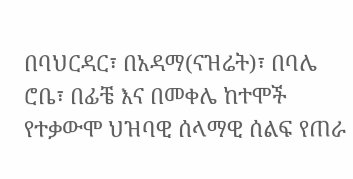በባህርዳር፣ በአዳማ(ናዝሬት)፣ በባሌ ሮቤ፣ በፊቼ እና በመቀሌ ከተሞች የተቃውሞ ህዝባዊ ሰላማዊ ሰልፍ የጠራ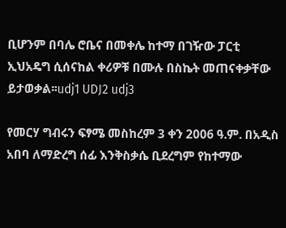ቢሆንም በባሌ ሮቤና በመቀሌ ከተማ በገዥው ፓርቲ ኢህአዴግ ሲሰናከል ቀሪዎቹ በሙሉ በስኬት መጠናቀቃቸው ይታወቃል፡፡udj1 UDJ2 udj3

የመርሃ ግብሩን ፍፃሜ መስከረም 3 ቀን 2006 ዓ.ም. በአዲስ አበባ ለማድረግ ሰፊ እንቅስቃሴ ቢደረግም የከተማው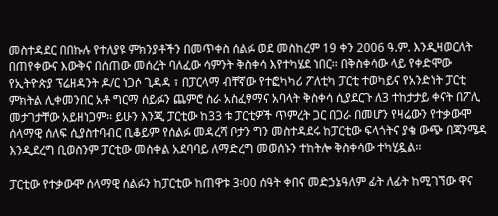መስተዳደር በበኩሉ የተለያዩ ምክንያቶችን በመጥቀስ ሰልፉ ወደ መስከረም 19 ቀን 2006 ዓ.ም. እንዲዛወርለት በጠየቀውና እውቅና በሰጠው መሰረት ባለፈው ሳምንት ቅስቀሳ እየተካሄደ ነበር፡፡ በቅስቀሳው ላይ የቀድሞው የኢትዮጵያ ፕሬዘዳንት ዶ/ር ነጋሶ ጊዳዳ ፣ በፓርላማ ብቸኛው የተፎካካሪ ፖለቲካ ፓርቲ ተወካይና የአንድነት ፓርቲ ምክትል ሊቀመንበር አቶ ግርማ ሰይፉን ጨምሮ ስራ አስፈፃማና አባላት ቅስቀሳ ሲያደርጉ ለ3 ተከታታይ ቀናት በፖሊ መታገታቸው አይዘነጋም፡፡ ይሁን እንጂ ፓርቲው ከ33 ቱ ፓርቲዎች ጥምረት ጋር በጋራ በመሆን የዛሬውን የተቃውሞ ሰላማዊ ሰለፍ ሲያስተባብር ቢቆይም የሰልፉ መዳረሻ ቦታን ግን መስተዳደሩ ከፓርቲው ፍላጎትና ያቄ ውጭ በጃንሜዳ እንዲደረግ ቢወስንም ፓርቲው መስቀል አደባባይ ለማድረግ መወሰኑን ተከትሎ ቅስቀሳው ተካሂዷል፡፡

ፓርቲው የተቃውሞ ሰላማዊ ሰልፉን ከፓርቲው ከጠዋቱ 3፡00 ሰዓት ቀበና መድኃኔዓለም ፊት ለፊት ከሚገኘው ዋና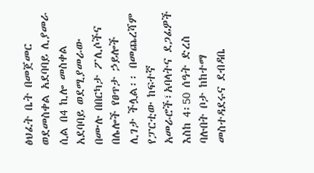ፅህፈት ቤት በመጀመር ወደመስቀል አደባባይ ሊያመራ ሲል በ4 ኪሎ መስቀል አደባባይ ወደሚያመራው በሙሉ በበርካታ ፖሊሶችና በሌሎች የፀጥታ ኃይሎች ሊገታ ችሏል፡፡ በመጨረሻም የፓርቲው ከፍተኛ አመራሮች፣አባላትና ደጋፊዎች እስከ 4፡50 ሰዓት ድረስ ባሉበት ቦታ ከከተማ መስተዳደሩና ደብዳቤ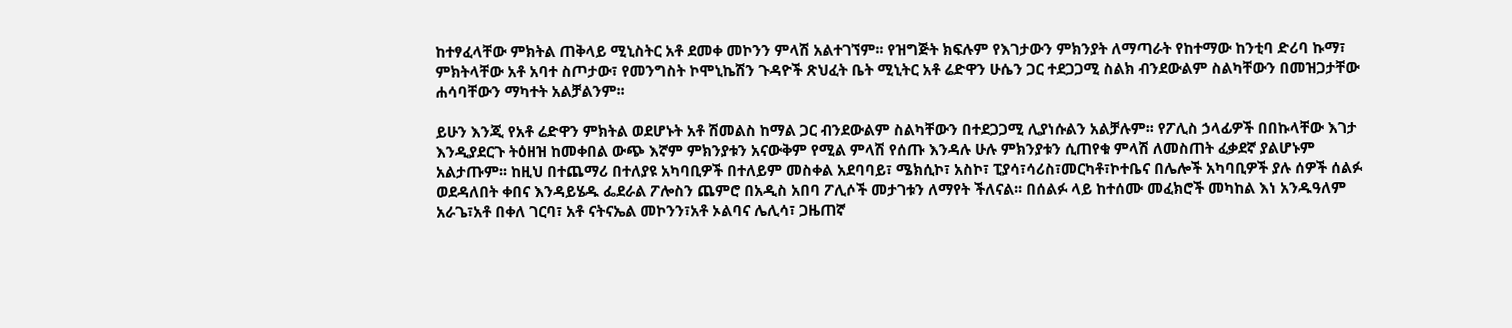ከተፃፈላቸው ምክትል ጠቅላይ ሚኒስትር አቶ ደመቀ መኮንን ምላሽ አልተገኘም፡፡ የዝግጅት ክፍሉም የእገታውን ምክንያት ለማጣራት የከተማው ከንቲባ ድሪባ ኩማ፣ ምክትላቸው አቶ አባተ ስጦታው፣ የመንግስት ኮሞኒኬሽን ጉዳዮች ጽህፈት ቤት ሚኒትር አቶ ሬድዋን ሁሴን ጋር ተደጋጋሚ ስልክ ብንደውልም ስልካቸውን በመዝጋታቸው ሐሳባቸውን ማካተት አልቻልንም፡፡

ይሁን እንጂ የአቶ ሬድዋን ምክትል ወደሆኑት አቶ ሽመልስ ከማል ጋር ብንደውልም ስልካቸውን በተደጋጋሚ ሊያነሱልን አልቻሉም፡፡ የፖሊስ ኃላፊዎች በበኩላቸው እገታ እንዲያደርጉ ትዕዘዝ ከመቀበል ውጭ እኛም ምክንያቱን አናውቅም የሚል ምላሽ የሰጡ እንዳሉ ሁሉ ምክንያቱን ሲጠየቁ ምላሽ ለመስጠት ፈቃደኛ ያልሆኑም አልታጡም፡፡ ከዚህ በተጨማሪ በተለያዩ አካባቢዎች በተለይም መስቀል አደባባይ፣ ሜክሲኮ፣ አስኮ፣ ፒያሳ፣ሳሪስ፣መርካቶ፣ኮተቤና በሌሎች አካባቢዎች ያሉ ሰዎች ሰልፉ ወደዳለበት ቀበና እንዳይሄዱ ፌደራል ፖሎስን ጨምሮ በአዲስ አበባ ፖሊሶች መታገቱን ለማየት ችለናል፡፡ በሰልፉ ላይ ከተሰሙ መፈክሮች መካከል እነ አንዱዓለም አራጌ፣አቶ በቀለ ገርባ፣ አቶ ናትናኤል መኮንን፣አቶ ኦልባና ሌሊሳ፣ ጋዜጠኛ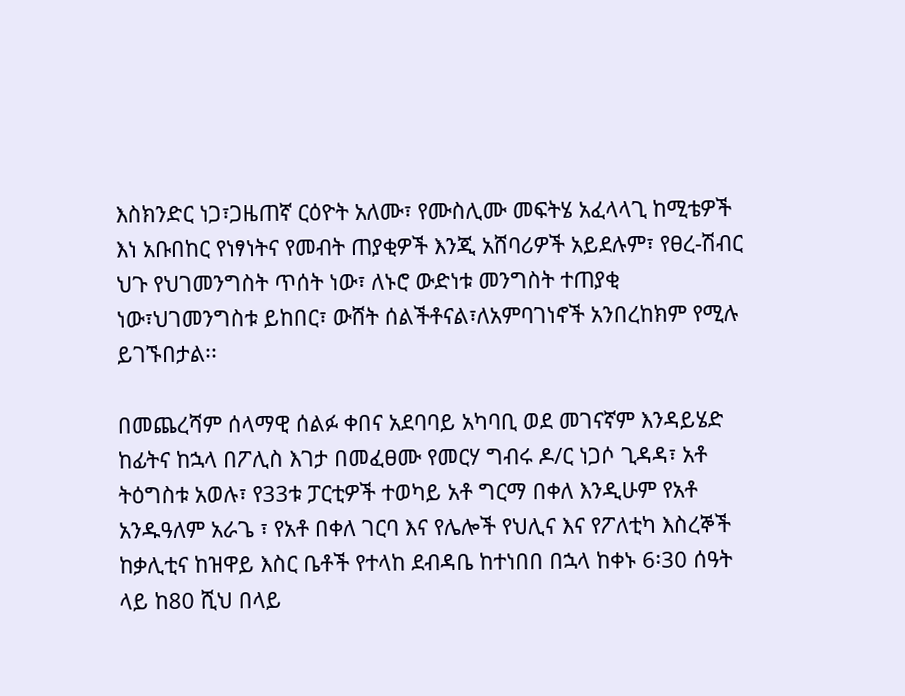እስክንድር ነጋ፣ጋዜጠኛ ርዕዮት አለሙ፣ የሙስሊሙ መፍትሄ አፈላላጊ ከሚቴዎች እነ አቡበከር የነፃነትና የመብት ጠያቂዎች እንጂ አሸባሪዎች አይደሉም፣ የፀረ-ሽብር ህጉ የህገመንግስት ጥሰት ነው፣ ለኑሮ ውድነቱ መንግስት ተጠያቂ ነው፣ህገመንግስቱ ይከበር፣ ውሸት ሰልችቶናል፣ለአምባገነኖች አንበረከክም የሚሉ ይገኙበታል፡፡

በመጨረሻም ሰላማዊ ሰልፉ ቀበና አደባባይ አካባቢ ወደ መገናኛም እንዳይሄድ ከፊትና ከኋላ በፖሊስ እገታ በመፈፀሙ የመርሃ ግብሩ ዶ/ር ነጋሶ ጊዳዳ፣ አቶ ትዕግስቱ አወሉ፣ የ33ቱ ፓርቲዎች ተወካይ አቶ ግርማ በቀለ እንዲሁም የአቶ አንዱዓለም አራጌ ፣ የአቶ በቀለ ገርባ እና የሌሎች የህሊና እና የፖለቲካ እስረኞች ከቃሊቲና ከዝዋይ እስር ቤቶች የተላከ ደብዳቤ ከተነበበ በኋላ ከቀኑ 6፡30 ሰዓት ላይ ከ80 ሺህ በላይ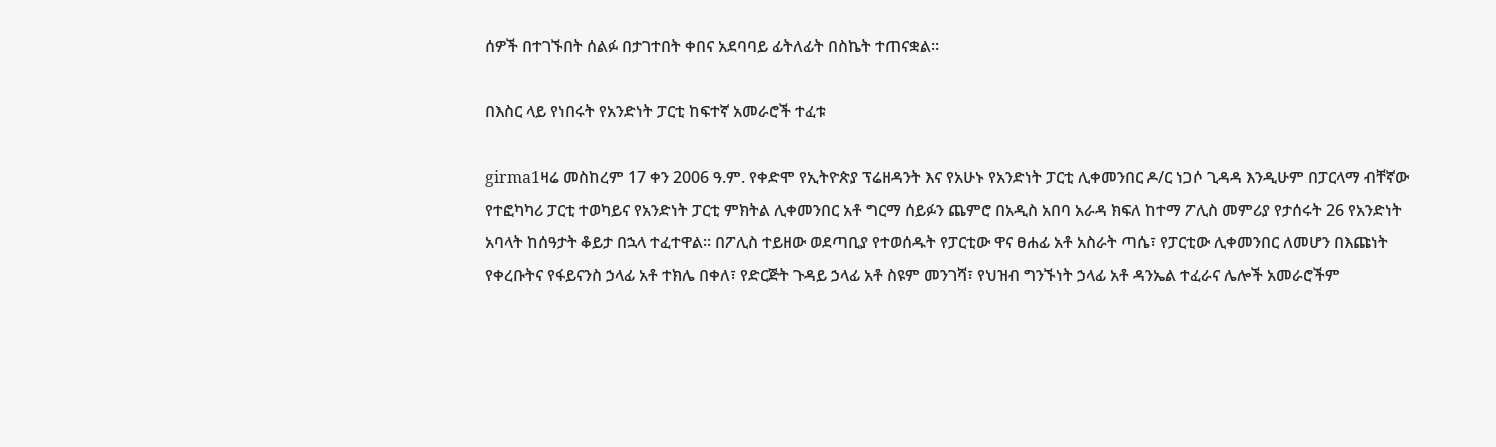ሰዎች በተገኙበት ሰልፉ በታገተበት ቀበና አደባባይ ፊትለፊት በስኬት ተጠናቋል፡፡

በእስር ላይ የነበሩት የአንድነት ፓርቲ ከፍተኛ አመራሮች ተፈቱ

girma1ዛሬ መስከረም 17 ቀን 2006 ዓ.ም. የቀድሞ የኢትዮጵያ ፕሬዘዳንት እና የአሁኑ የአንድነት ፓርቲ ሊቀመንበር ዶ/ር ነጋሶ ጊዳዳ እንዲሁም በፓርላማ ብቸኛው የተፎካካሪ ፓርቲ ተወካይና የአንድነት ፓርቲ ምክትል ሊቀመንበር አቶ ግርማ ሰይፉን ጨምሮ በአዲስ አበባ አራዳ ክፍለ ከተማ ፖሊስ መምሪያ የታሰሩት 26 የአንድነት አባላት ከሰዓታት ቆይታ በኋላ ተፈተዋል፡፡ በፖሊስ ተይዘው ወደጣቢያ የተወሰዱት የፓርቲው ዋና ፀሐፊ አቶ አስራት ጣሴ፣ የፓርቲው ሊቀመንበር ለመሆን በእጩነት የቀረቡትና የፋይናንስ ኃላፊ አቶ ተክሌ በቀለ፣ የድርጅት ጉዳይ ኃላፊ አቶ ስዩም መንገሻ፣ የህዝብ ግንኙነት ኃላፊ አቶ ዳንኤል ተፈራና ሌሎች አመራሮችም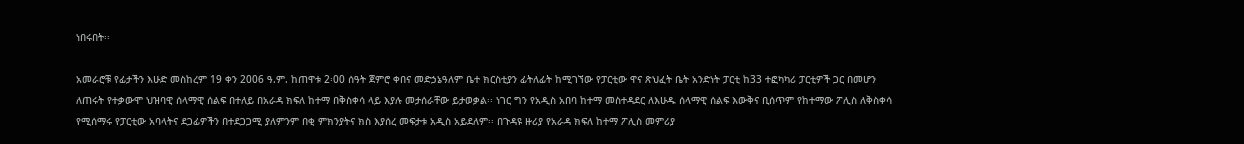ነበሩበት፡፡

አመራሮቹ የፊታችን እሁድ መስከረም 19 ቀን 2006 ዓ.ም. ከጠዋቱ 2፡00 ሰዓት ጀምሮ ቀበና መድኃኔዓለም ቤተ ክርስቲያን ፊትለፊት ከሚገኘው የፓርቲው ዋና ጽህፈት ቤት አንድነት ፓርቲ ከ33 ተፎካካሪ ፓርቲዎች ጋር በመሆን ለጠሩት የተቃውሞ ህዝባዊ ሰላማዊ ሰልፍ በተለይ በአራዳ ክፍለ ከተማ በቅስቀሳ ላይ እያሉ መታሰራቸው ይታወቃል፡፡ ነገር ግን የአዲስ አበባ ከተማ መስተዳደር ለእሁዱ ሰላማዊ ሰልፍ እውቅና ቢሰጥም የከተማው ፖሊስ ለቅስቀሳ የሚሰማሩ የፓርቲው አባላትና ደጋፊዎችን በተደጋጋሚ ያለምንም በቂ ምክንያትና ክስ እያሰረ መፍታቱ አዲስ አይደለም፡፡ በጉዳዩ ዙሪያ የአራዳ ክፍለ ከተማ ፖሊስ መምሪያ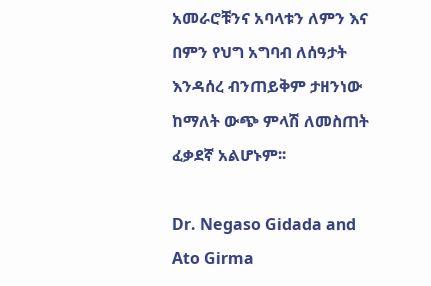አመራሮቹንና አባላቱን ለምን እና በምን የህግ አግባብ ለሰዓታት እንዳሰረ ብንጠይቅም ታዘንነው ከማለት ውጭ ምላሽ ለመስጠት ፈቃደኛ አልሆኑም፡፡

Dr. Negaso Gidada and Ato Girma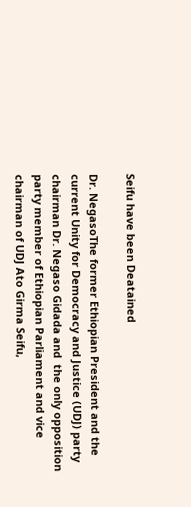Seifu have been Deatained

Dr. NegasoThe former Ethiopian President and the current Unity for Democracy and Justice (UDJ) party chairman Dr. Negaso Gidada and  the only opposition party member of Ethiopian Parliament and vice chairman of UDJ Ato Girma Seifu,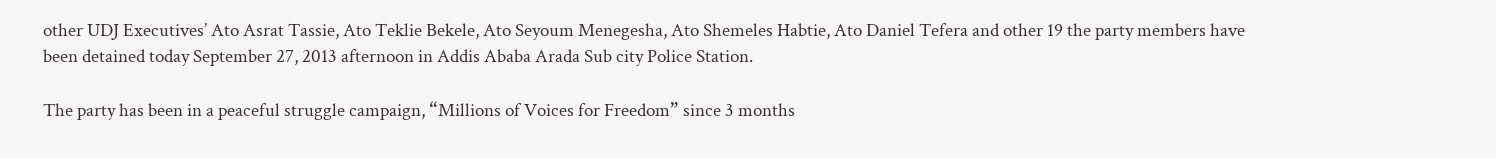other UDJ Executives’ Ato Asrat Tassie, Ato Teklie Bekele, Ato Seyoum Menegesha, Ato Shemeles Habtie, Ato Daniel Tefera and other 19 the party members have been detained today September 27, 2013 afternoon in Addis Ababa Arada Sub city Police Station.

The party has been in a peaceful struggle campaign, “Millions of Voices for Freedom” since 3 months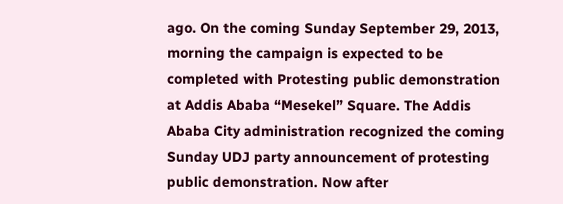ago. On the coming Sunday September 29, 2013, morning the campaign is expected to be completed with Protesting public demonstration at Addis Ababa “Mesekel” Square. The Addis Ababa City administration recognized the coming Sunday UDJ party announcement of protesting public demonstration. Now after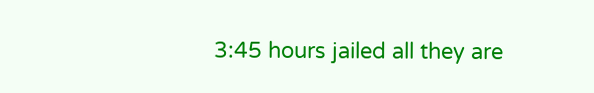3:45 hours jailed all they are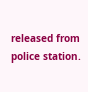released from police station.